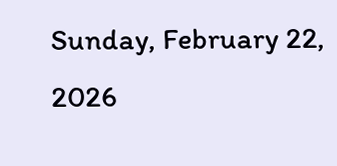Sunday, February 22, 2026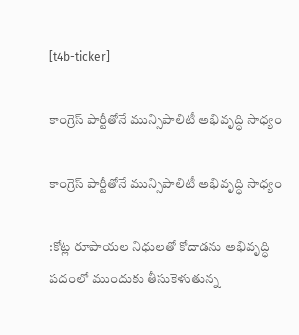[t4b-ticker]

కాంగ్రెస్ పార్టీతోనే మున్సిపాలిటీ అభివృద్ధి సాధ్యం

కాంగ్రెస్ పార్టీతోనే మున్సిపాలిటీ అభివృద్ధి సాధ్యం

:కోట్ల రూపాయల నిధులతో కోదాడను అభివృద్ధి పదంలో ముందుకు తీసుకెళుతున్న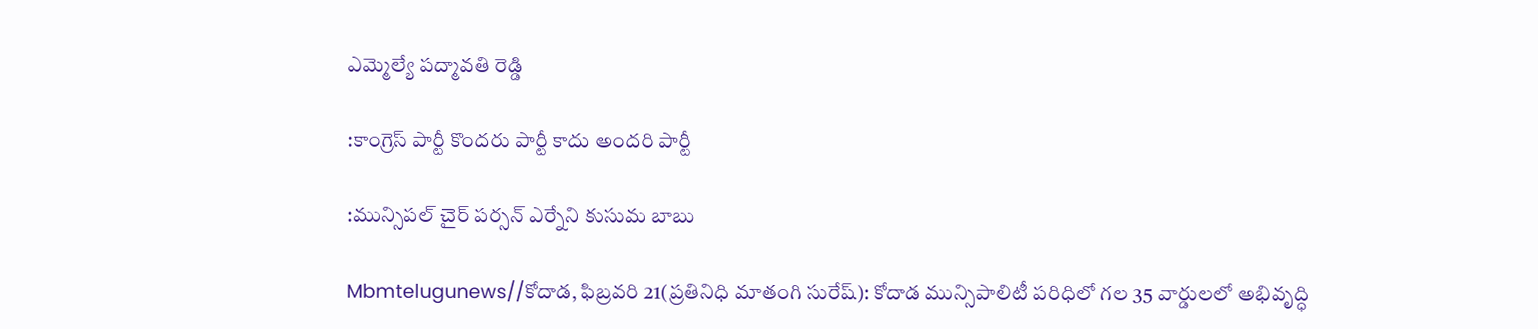ఎమ్మెల్యే పద్మావతి రెడ్డి

:కాంగ్రెస్ పార్టీ కొందరు పార్టీ కాదు అందరి పార్టీ

:మున్సిపల్ చైర్ పర్సన్ ఎర్నేని కుసుమ బాబు

Mbmtelugunews//కోదాడ, ఫిబ్రవరి 21(ప్రతినిధి మాతంగి సురేష్): కోదాడ మున్సిపాలిటీ పరిధిలో గల 35 వార్డులలో అభివృద్ధి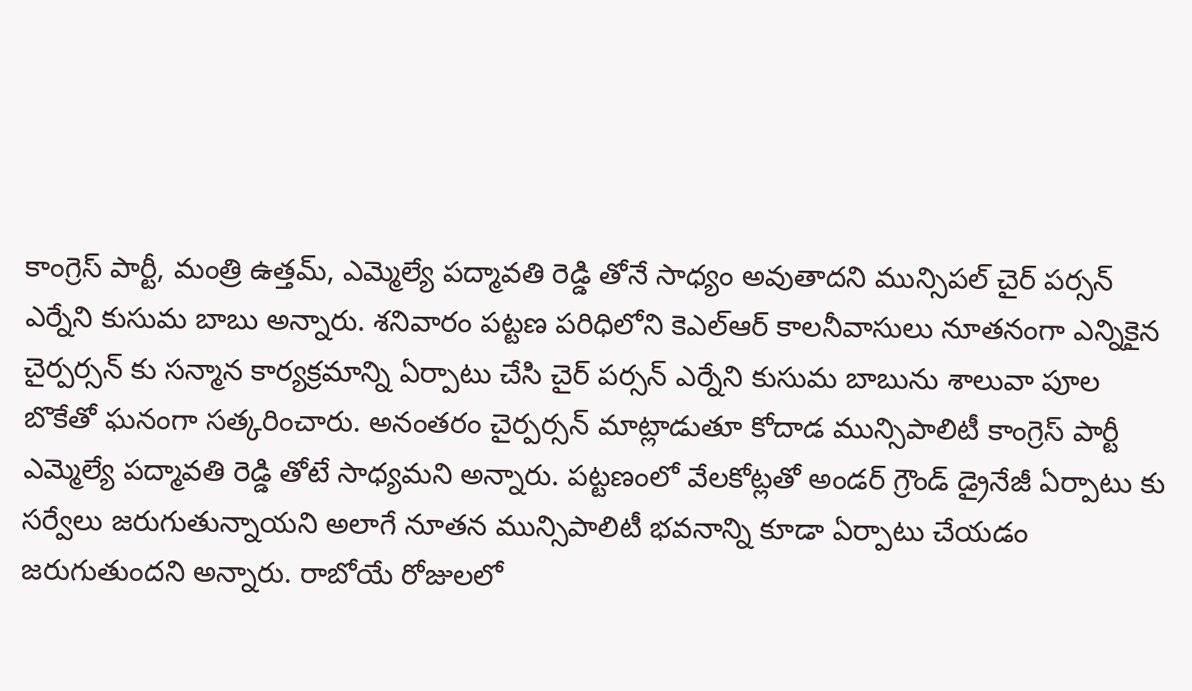కాంగ్రెస్ పార్టీ, మంత్రి ఉత్తమ్, ఎమ్మెల్యే పద్మావతి రెడ్డి తోనే సాధ్యం అవుతాదని మున్సిపల్ చైర్ పర్సన్ ఎర్నేని కుసుమ బాబు అన్నారు. శనివారం పట్టణ పరిధిలోని కెఎల్ఆర్ కాలనీవాసులు నూతనంగా ఎన్నికైన చైర్పర్సన్ కు సన్మాన కార్యక్రమాన్ని ఏర్పాటు చేసి చైర్ పర్సన్ ఎర్నేని కుసుమ బాబును శాలువా పూల బొకేతో ఘనంగా సత్కరించారు. అనంతరం చైర్పర్సన్ మాట్లాడుతూ కోదాడ మున్సిపాలిటీ కాంగ్రెస్ పార్టీ ఎమ్మెల్యే పద్మావతి రెడ్డి తోటే సాధ్యమని అన్నారు. పట్టణంలో వేలకోట్లతో అండర్ గ్రౌండ్ డ్రైనేజీ ఏర్పాటు కు సర్వేలు జరుగుతున్నాయని అలాగే నూతన మున్సిపాలిటీ భవనాన్ని కూడా ఏర్పాటు చేయడం జరుగుతుందని అన్నారు. రాబోయే రోజులలో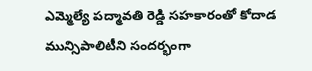ఎమ్మెల్యే పద్మావతి రెడ్డి సహకారంతో కోదాడ మున్సిపాలిటీని సందర్భంగా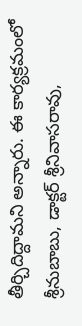తీర్చిదిద్దామని అన్నారు. ఈ కార్యక్రమంలో శ్రీనుబాబు, డాక్టర్ శ్రీనివాసరావు,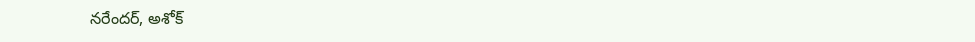నరేందర్, అశోక్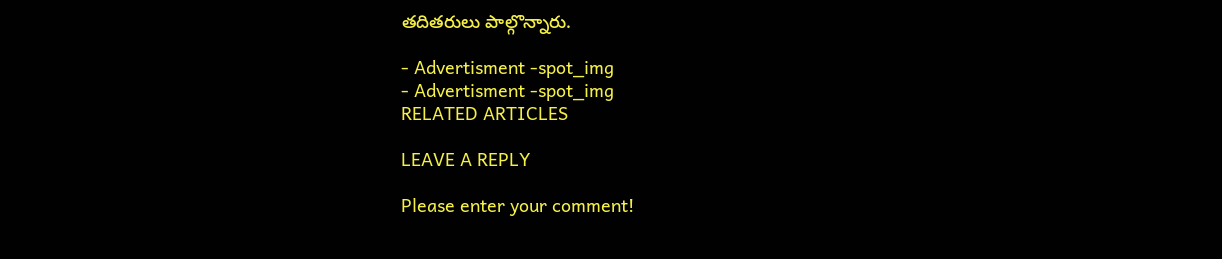తదితరులు పాల్గొన్నారు.

- Advertisment -spot_img
- Advertisment -spot_img
RELATED ARTICLES

LEAVE A REPLY

Please enter your comment!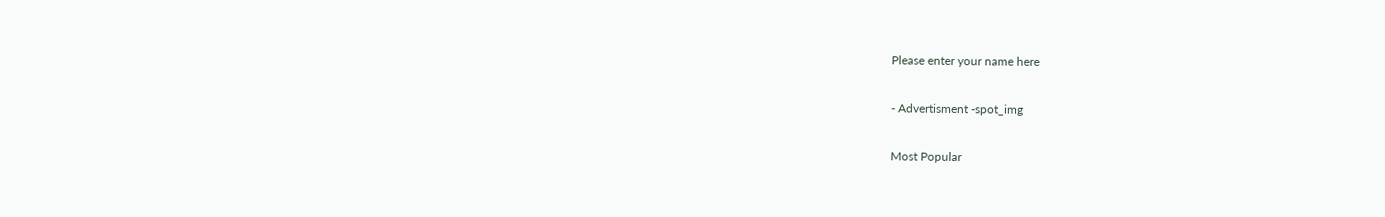Please enter your name here

- Advertisment -spot_img

Most Popular